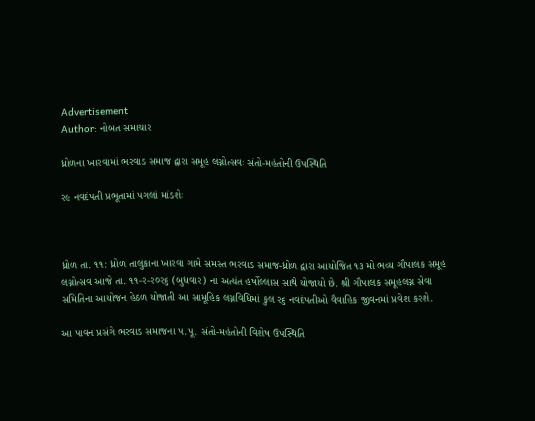Advertisement
Author: નોબત સમાચાર

ધ્રોળના ખારવામાં ભરવાડ સમાજ દ્વારા સમૂહ લગ્નોત્સવઃ સંતો-મહંતોની ઉપસ્થિતિ

ર૯ નવદંપતી પ્રભૂતામાં પગલાં માંડશેઃ



ધ્રોળ તા. ૧૧: ધ્રોળ તાલુકાના ખારવા ગામે સમસ્ત ભરવાડ સમાજ-ધ્રોળ દ્વારા આયોજિત ૧૩ મો ભવ્ય ગૌપાલક સમૂહ લગ્નોત્સવ આજે તા. ૧૧-ર-ર૦ર૬ (બુધવાર) ના અત્યંત હર્ષોલ્લાસ સાથે યોજાયો છે. શ્રી ગૌપાલક સમૂહલગ્ન સેવા સમિતિના આયોજન હેઠળ યોજાતી આ સામૂહિક લગ્નવિધિમાં કુલ ર૬ નવદંપતીઓ વૈવાહિક જીવનમાં પ્રવેશ કરશે.

આ પાવન પ્રસંગે ભરવાડ સમાજના પ.પૂ. સંતો-મહંતોની વિશેષ ઉપસ્થિતિ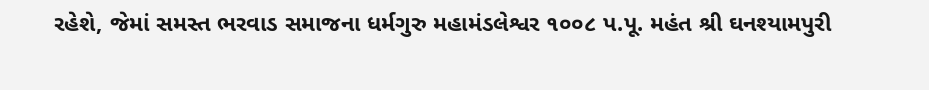રહેશે, જેમાં સમસ્ત ભરવાડ સમાજના ધર્મગુરુ મહામંડલેશ્વર ૧૦૦૮ પ.પૂ. મહંત શ્રી ઘનશ્યામપુરી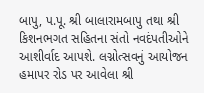બાપુ, પ.પૂ. શ્રી બાલારામબાપુ તથા શ્રી કિશનભગત સહિતના સંતો નવદંપતીઓને આશીર્વાદ આપશે. લગ્નોત્સવનું આયોજન હમાપર રોડ પર આવેલા શ્રી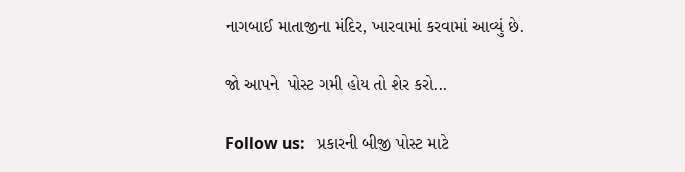નાગબાઈ માતાજીના મંદિર, ખારવામાં કરવામાં આવ્યું છે.

જો આપને  પોસ્ટ ગમી હોય તો શેર કરો...

Follow us:   પ્રકારની બીજી પોસ્ટ માટે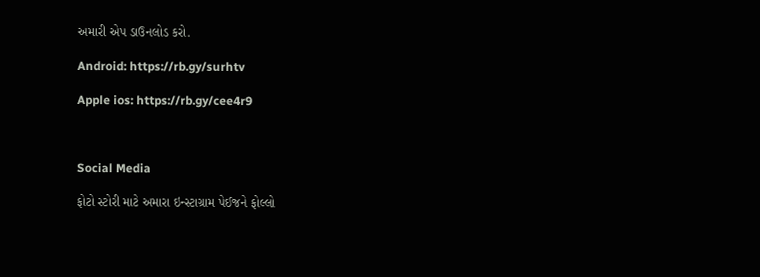અમારી એપ ડાઉનલોડ કરો.

Android: https://rb.gy/surhtv

Apple ios: https://rb.gy/cee4r9



Social Media

ફોટો સ્ટોરી માટે અમારા ઇન્સ્ટાગ્રામ પેઈજને ફોલ્લો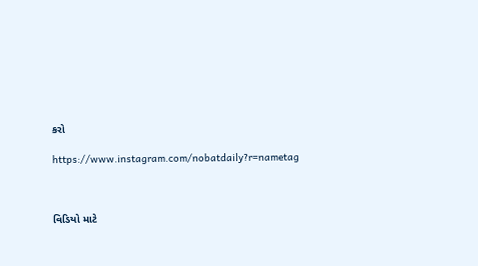કરો

https://www.instagram.com/nobatdaily?r=nametag



વિડિયો માટે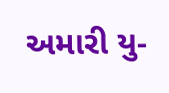અમારી યુ-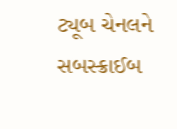ટ્યૂબ ચેનલને સબસ્ક્રાઈબ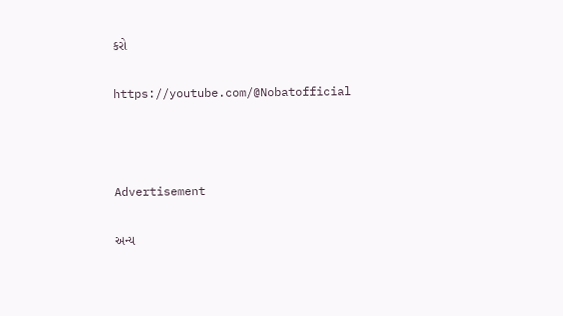કરો

https://youtube.com/@Nobatofficial



Advertisement

અન્ય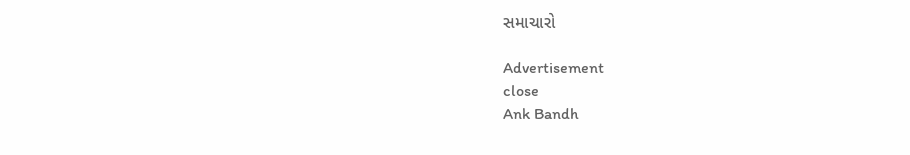સમાચારો

Advertisement
close
Ank Bandh